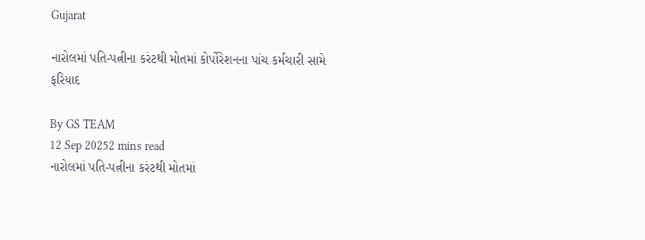Gujarat

નારોલમાં પતિ-પત્નીના કરંટથી મોતમાં કોર્પોરેશનના પાંચ કર્મચારી સામે ફરિયાદ

By GS TEAM
12 Sep 20252 mins read
નારોલમાં પતિ-પત્નીના કરંટથી મોતમાં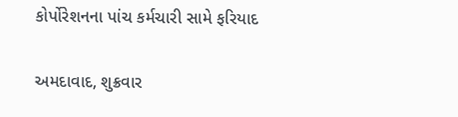કોર્પોરેશનના પાંચ કર્મચારી સામે ફરિયાદ

અમદાવાદ, શુક્રવાર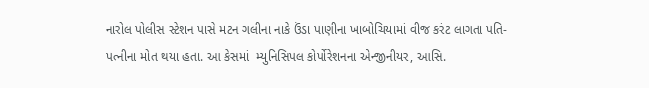નારોલ પોલીસ સ્ટેશન પાસે મટન ગલીના નાકે ઉંડા પાણીના ખાબોચિયામાં વીજ કરંટ લાગતા પતિ-પત્નીના મોત થયા હતા. આ કેસમાં  મ્યુનિસિપલ કોર્પોરેશનના એન્જીનીયર, આસિ.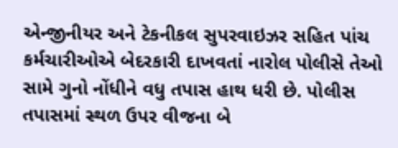એન્જીનીયર અને ટેકનીકલ સુપરવાઇઝર સહિત પાંચ કર્મચારીઓએ બેદરકારી દાખવતાં નારોલ પોલીસે તેઓ સામે ગુનો નોંધીને વધુ તપાસ હાથ ધરી છે. પોલીસ તપાસમાં સ્થળ ઉપર વીજના બે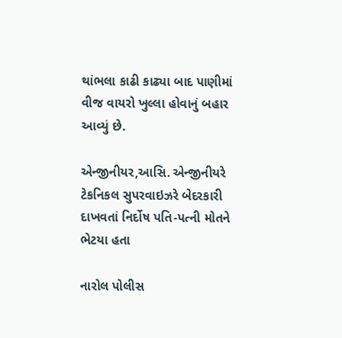થાંભલા કાઢી કાઢ્યા બાદ પાણીમાં વીજ વાયરો ખુલ્લા હોવાનું બહાર આવ્યું છે.

એન્જીનીયર,આસિ. એન્જીનીયરે ટેકનિકલ સુપરવાઇઝરે બેદરકારી દાખવતાં નિર્દોષ પતિ-પત્ની મોતને ભેટયા હતા

નારોલ પોલીસ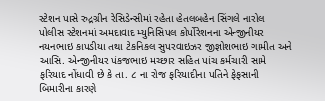સ્ટેશન પાસે રુદ્રગ્રીન રેસિડેન્સીમાં રહેતા હેતલબહેન સિંગલે નારોલ પોલીસ સ્ટેશનમાં અમદાવાદ મ્યુનિસિપલ કોર્પોરેશનના એન્જીનીયર નયનભાઇ કાપડીયા તથા ટેકનિકલ સુપરવાઇઝર જીજ્ઞોશભાઇ ગામીત અને આસિ. એન્જીનીયર પંકજભાઇ મચ્છાર સહિત પાંચ કર્મચારી સામે ફરિયાદ નોંધાવી છે કે તા. ૮ ના રોજ ફરિયાદીના પતિને ફેફસાની બિમારીના કારણે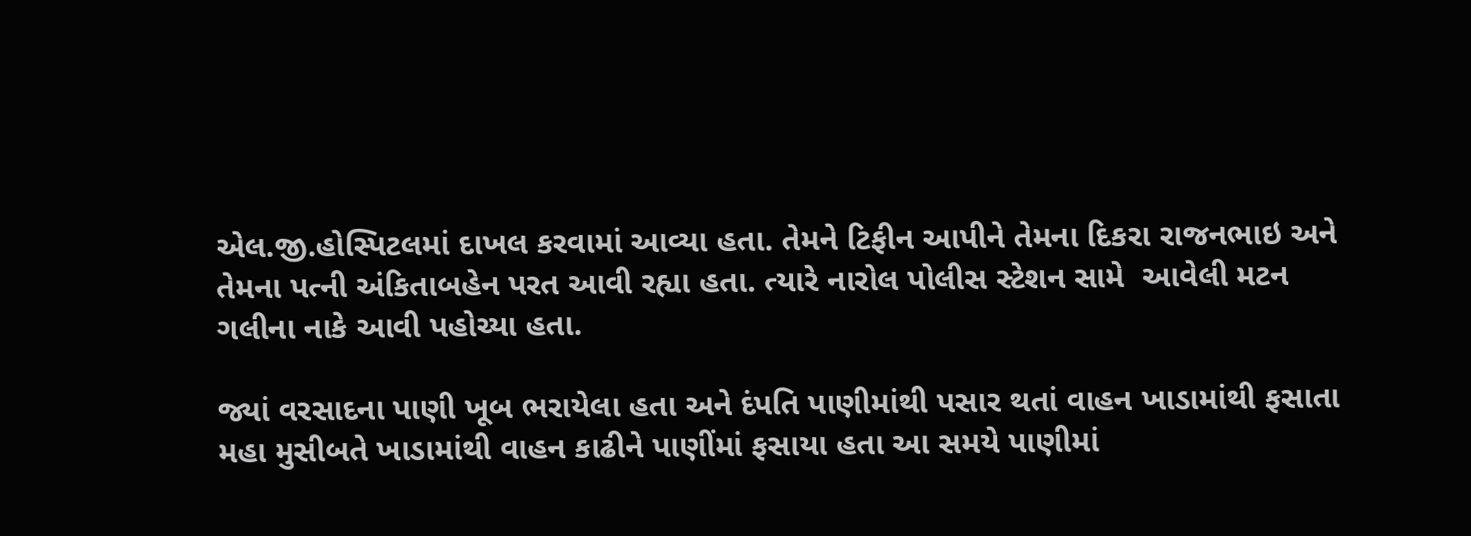એલ.જી.હોસ્પિટલમાં દાખલ કરવામાં આવ્યા હતા. તેમને ટિફીન આપીને તેમના દિકરા રાજનભાઇ અને તેમના પત્ની અંકિતાબહેન પરત આવી રહ્યા હતા. ત્યારે નારોલ પોલીસ સ્ટેશન સામે  આવેલી મટન ગલીના નાકે આવી પહોચ્યા હતા.

જ્યાં વરસાદના પાણી ખૂબ ભરાયેલા હતા અને દંપતિ પાણીમાંથી પસાર થતાં વાહન ખાડામાંથી ફસાતા મહા મુસીબતે ખાડામાંથી વાહન કાઢીને પાણીંમાં ફસાયા હતા આ સમયે પાણીમાં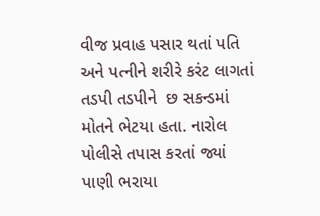વીજ પ્રવાહ પસાર થતાં પતિ અને પત્નીને શરીરે કરંટ લાગતાં તડપી તડપીને  છ સકન્ડમાં મોતને ભેટયા હતા. નારોલ પોલીસે તપાસ કરતાં જ્યાં પાણી ભરાયા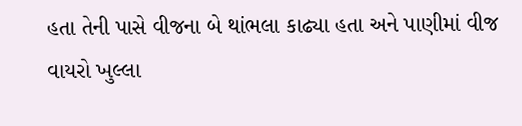હતા તેની પાસે વીજના બે થાંભલા કાઢ્યા હતા અને પાણીમાં વીજ વાયરો ખુલ્લા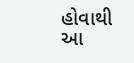હોવાથી આ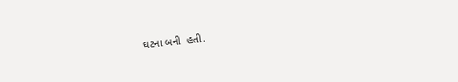ઘટના બની  હતી.